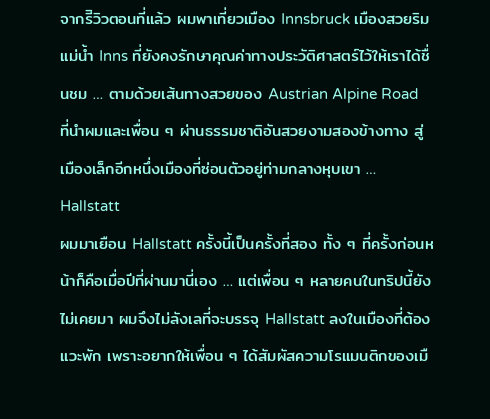จากรีิวิวตอนที่แล้ว ผมพาเที่ยวเมือง Innsbruck เมืองสวยริมแม่น้ำ Inns ที่ยังคงรักษาคุณค่าทางประวัติศาสตร์ไว้ให้เราได้ชื่นชม … ตามด้วยเส้นทางสวยของ Austrian Alpine Road ที่นำผมและเพื่อน ๆ ผ่านธรรมชาติอันสวยงามสองข้างทาง สู่เมืองเล็กอีกหนึ่งเมืองที่ซ่อนตัวอยู่ท่ามกลางหุบเขา … Hallstatt
ผมมาเยือน Hallstatt ครั้งนี้เป็นครั้งที่สอง ทั้ง ๆ ที่ครั้งก่อนหน้าก็คือเมื่อปีที่ผ่านมานี่เอง … แต่เพื่อน ๆ หลายคนในทริปนี้ยังไม่เคยมา ผมจึงไม่ลังเลที่จะบรรจุ Hallstatt ลงในเมืองที่ต้องแวะพัก เพราะอยากให้เพื่อน ๆ ได้สัมผัสความโรแมนติกของเมื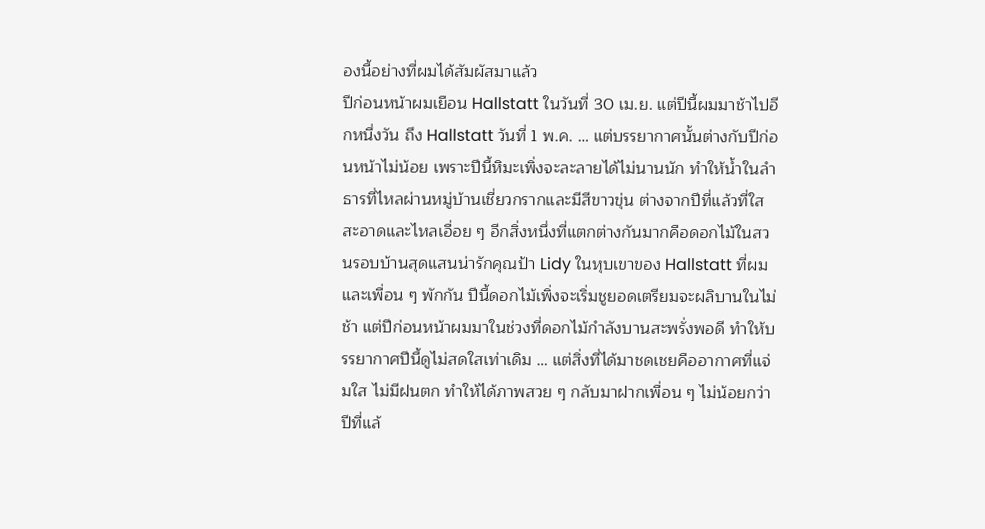องนี้อย่างที่ผมได้สัมผัสมาแล้ว
ปีก่อนหน้าผมเยือน Hallstatt ในวันที่ 30 เม.ย. แต่ปีนี้ผมมาช้าไปอีกหนึ่งวัน ถึง Hallstatt วันที่ 1 พ.ค. … แต่บรรยากาศนั้นต่างกับปีก่อนหน้าไม่น้อย เพราะปีนี้หิมะเพิ่งจะละลายได้ไม่นานนัก ทำให้น้ำในลำธารที่ไหลผ่านหมู่บ้านเชี่ยวกรากและมีสีขาวขุ่น ต่างจากปีที่แล้วที่ใสสะอาดและไหลเอื่อย ๆ อีกสิ่งหนึ่งที่แตกต่างกันมากคือดอกไม้ในสวนรอบบ้านสุดแสนน่ารักคุณป้า Lidy ในหุบเขาของ Hallstatt ที่ผมและเพื่อน ๆ พักกัน ปีนี้ดอกไม้เพิ่งจะเริ่มชูยอดเตรียมจะผลิบานในไม่ช้า แต่ปีก่อนหน้าผมมาในช่วงที่ดอกไม้กำลังบานสะพรั่งพอดี ทำให้บรรยากาศปีนี้ดูไม่สดใสเท่าเดิม … แต่สิ่งที่ได้มาชดเชยคืออากาศที่แจ่มใส ไม่มีฝนตก ทำให้ได้ภาพสวย ๆ กลับมาฝากเพื่อน ๆ ไม่น้อยกว่าปีที่แล้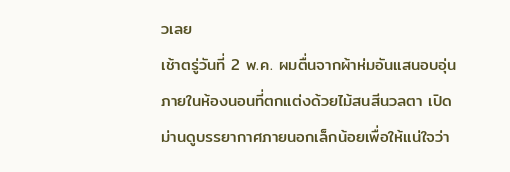วเลย
เช้าตรู่วันที่ 2 พ.ค. ผมตื่นจากผ้าห่มอันแสนอบอุ่นภายในห้องนอนที่ตกแต่งด้วยไม้สนสีนวลตา เปิดม่านดูบรรยากาศภายนอกเล็กน้อยเพื่อให้แน่ใจว่า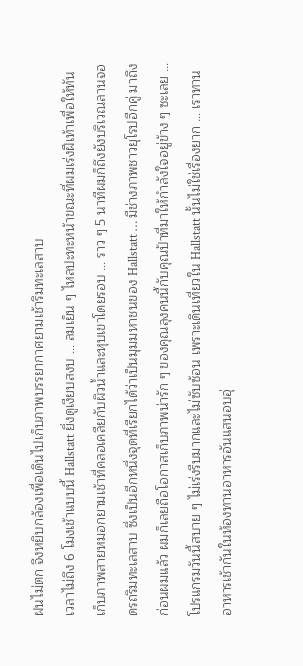ฝนไม่ตก จึงหยิบกล้องเพื่อเดินไปเก็บภาพบรรยากาศยามเช้าริมทะเลสาบ
เวลาไม่ถึง 6 โมงเช้าแบบนี้ Hallstatt ยิ่งดูเงียบสงบ … ลมเย็น ๆ ไหลปะทะหน้าขณะที่ผมเร่งฝีเท้าเพื่อให้ทันเก็บภาพสายหมอกยามเช้าที่คลอเคลียกับผิวน้ำและหุบเขาโดยรอบ … ราว ๆ 5 นาทีผมก็ถึงยังบริเวณลานจอดรถริมทะเลสาบ ซึ่งเป็นอีกหนึ่งจุดที่เรียกได้ว่าเป็นมุมมหาชนของ Hallstatt … มีช่างภาพชาวยุโรปอีกคู่ มาถึงก่อนผมแล้ว ผมก็เลยถือโอกาสเก็บภาพน่ารัก ๆ ของคุณลุงคนนี้กับคุณป้าที่มาให้กำลังใจอยู่ข้าง ๆ ซะเลย …
โปรแกรมวันนี้สบาย ๆ ไม่เร่งรีบมากและไม่ซับซ้อน เพราะเดินเที่ยวใน Hallstatt นั้นไม่ใช่เรื่องยาก … เราทานอาหารเช้ากันในห้องทานอาหารอันแสนอบอุ่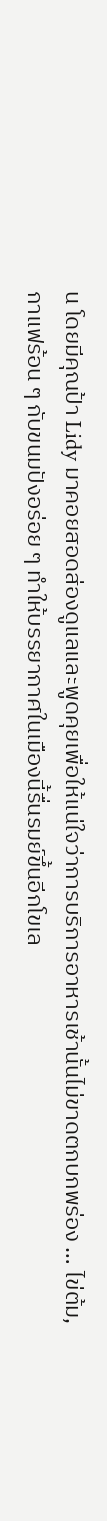น โดยมีคุณป้า Lidy มาคอยสอดส่องดูแลและพูดคุยเพื่อให้แน่ใจว่าการบริการอาหารเช้านั้นไม่ขาดตกบกพร่อง … ไข่ต้ม, กาแฟร้อน ๆ กับขนมปังอร่อย ๆ ทำให้บรรยากาศในเมืองนี้รื่นรมย์ขึ้นอีกโขเล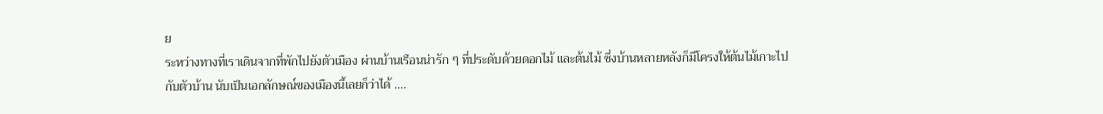ย
ระหว่างทางที่เราเดินจากที่พักไปยังตัวเมือง ผ่านบ้านเรือนน่ารัก ๆ ที่ประดับด้วยดอกไม้ และต้นไม้ ซึ่งบ้านหลายหลังก็มีโครงให้ต้นไม้เกาะไปกับตัวบ้าน นับเป็นเอกลักษณ์ของเมืองนี้เลยก็ว่าได้ ….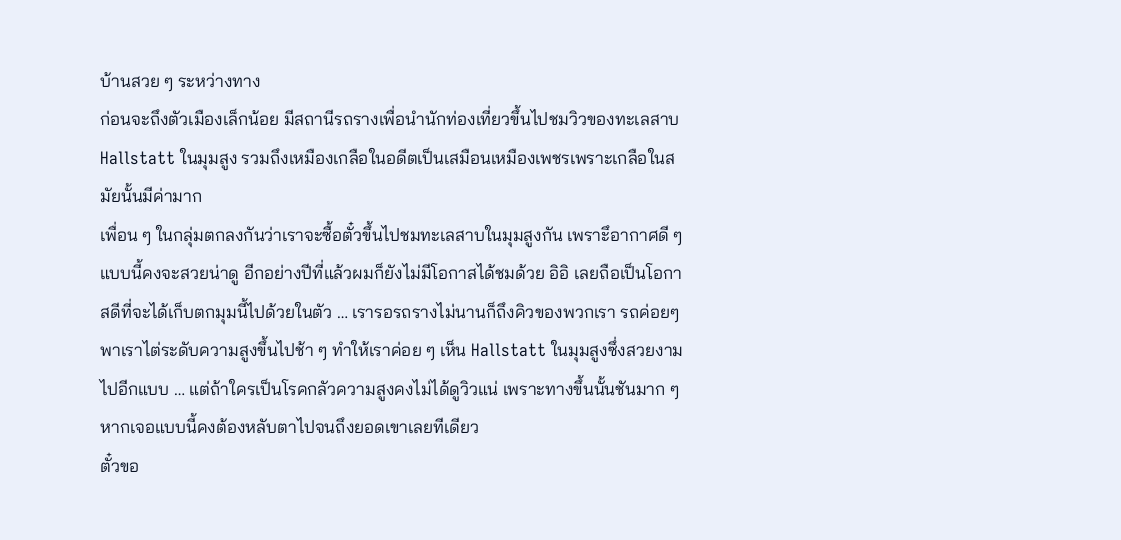บ้านสวย ๆ ระหว่างทาง
ก่อนจะถึงตัวเมืองเล็กน้อย มีสถานีรถรางเพื่อนำนักท่องเที่ยวขึ้นไปชมวิวของทะเลสาบ Hallstatt ในมุมสูง รวมถึงเหมืองเกลือในอดีตเป็นเสมือนเหมืองเพชรเพราะเกลือในสมัยนั้นมีค่ามาก
เพื่อน ๆ ในกลุ่มตกลงกันว่าเราจะซื้อตั๋วขึ้นไปชมทะเลสาบในมุมสูงกัน เพราะึอากาศดี ๆ แบบนี้คงจะสวยน่าดู อีกอย่างปีที่แล้วผมก็ยังไม่มีโอกาสได้ชมด้วย อิอิ เลยถือเป็นโอกาสดีที่จะได้เก็บตกมุมนี้ไปด้วยในตัว … เรารอรถรางไม่นานก็ถึงคิวของพวกเรา รถค่อยๆ พาเราไต่ระดับความสูงขึ้นไปช้า ๆ ทำให้เราค่อย ๆ เห็น Hallstatt ในมุมสูงซึ่งสวยงามไปอีกแบบ … แต่ถ้าใครเป็นโรคกลัวความสูงคงไม่ได้ดูวิวแน่ เพราะทางขึ้นนั้นชันมาก ๆ หากเจอแบบนี้คงต้องหลับตาไปจนถึงยอดเขาเลยทีเดียว
ตั๋วขอ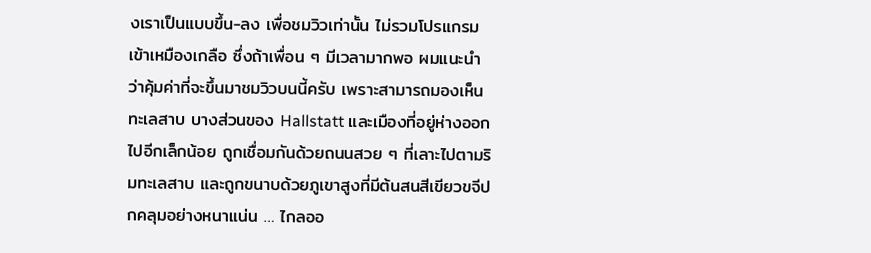งเราเป็นแบบขึ้น-ลง เพื่อชมวิวเท่านั้น ไม่รวมโปรแกรมเข้าเหมืองเกลือ ซึ่งถ้าเพื่อน ๆ มีเวลามากพอ ผมแนะนำว่าคุ้มค่าที่จะขึ้นมาชมวิวบนนี้ครับ เพราะสามารถมองเห็นทะเลสาบ บางส่วนของ Hallstatt และเมืองที่อยู่ห่างออกไปอีกเล็กน้อย ถูกเชื่อมกันด้วยถนนสวย ๆ ที่เลาะไปตามริมทะเลสาบ และถูกขนาบด้วยภูเขาสูงที่มีต้นสนสีเขียวขจีปกคลุมอย่างหนาแน่น … ไกลออ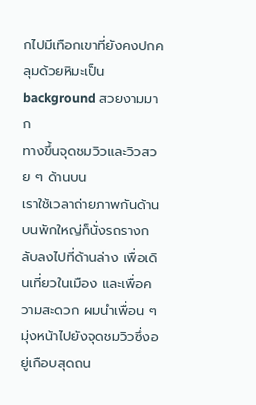กไปมีเทือกเขาที่ยังคงปกคลุมด้วยหิมะเป็น background สวยงามมาก
ทางขึ้นจุดชมวิวและวิวสวย ๆ ด้านบน
เราใช้เวลาถ่ายภาพกันด้านบนพักใหญ่ก็นั่งรถรางกลับลงไปที่ด้านล่าง เพื่อเดินเที่ยวในเมือง และเพื่อความสะดวก ผมนำเพื่อน ๆ มุ่งหน้าไปยังจุดชมวิวซึ่งอยู่เกือบสุดถน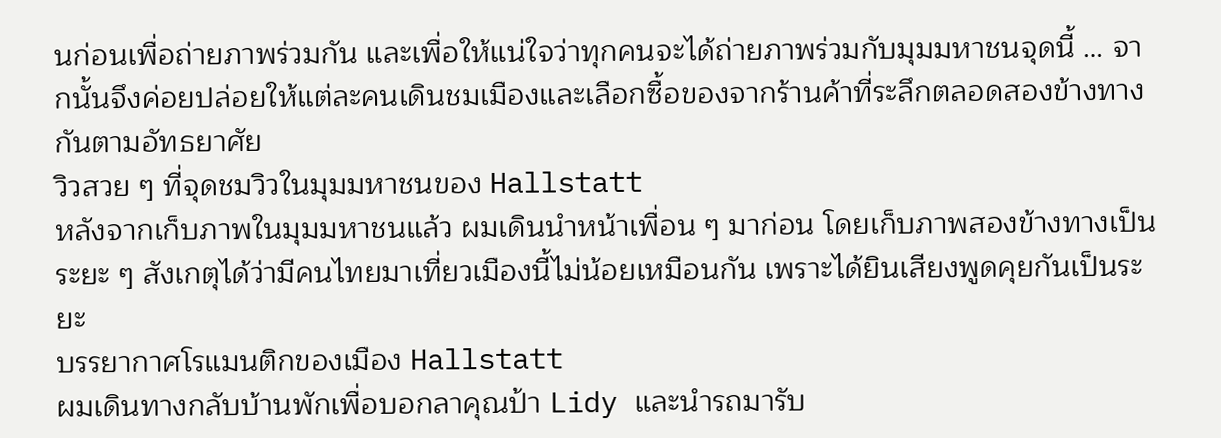นก่อนเพื่อถ่ายภาพร่วมกัน และเพื่อให้แน่ใจว่าทุกคนจะได้ถ่ายภาพร่วมกับมุมมหาชนจุดนี้ … จากนั้นจึงค่อยปล่อยให้แต่ละคนเดินชมเมืองและเลือกซื้อของจากร้านค้าที่ระลึกตลอดสองข้างทางกันตามอัทธยาศัย
วิวสวย ๆ ที่จุดชมวิวในมุมมหาชนของ Hallstatt
หลังจากเก็บภาพในมุมมหาชนแล้ว ผมเดินนำหน้าเพื่อน ๆ มาก่อน โดยเก็บภาพสองข้างทางเป็นระยะ ๆ สังเกตุได้ว่ามีคนไทยมาเที่ยวเมืองนี้ไม่น้อยเหมือนกัน เพราะได้ยินเสียงพูดคุยกันเป็นระยะ
บรรยากาศโรแมนติกของเมือง Hallstatt
ผมเดินทางกลับบ้านพักเพื่อบอกลาคุณป้า Lidy และนำรถมารับ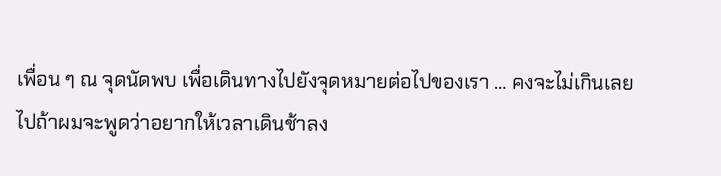เพื่อน ๆ ณ จุดนัดพบ เพื่อเดินทางไปยังจุดหมายต่อไปของเรา … คงจะไม่เกินเลยไปถ้าผมจะพูดว่าอยากให้เวลาเดินช้าลง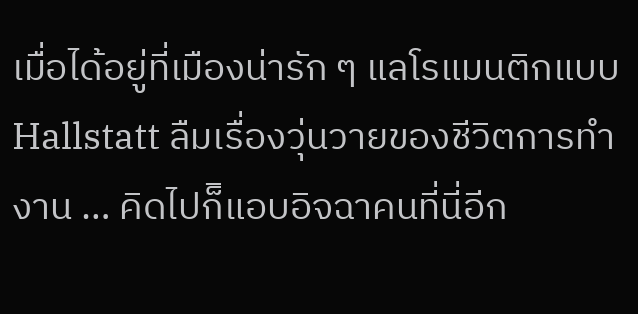เมื่อได้อยู่ที่เมืองน่ารัก ๆ แลโรแมนติกแบบ Hallstatt ลืมเรื่องวุ่นวายของชีวิตการทำงาน … คิดไปก็ิแอบอิจฉาคนที่นี่อีก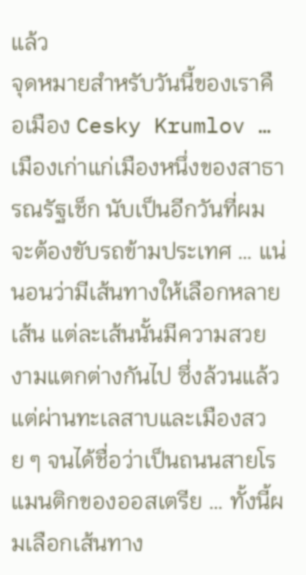แล้ว
จุดหมายสำหรับวันนี้ของเราคือเมือง Cesky Krumlov … เมืองเก่าแก่เมืองหนึ่งของสาธารณรัฐเช็ก นับเป็นอีกวันที่ผมจะต้องขับรถข้ามประเทศ … แน่นอนว่ามีเส้นทางให้เลือกหลายเส้น แต่ละเส้นนั้นมีความสวยงามแตกต่างกันไป ซึ่งล้วนแล้วแต่ผ่านทะเลสาบและเมืองสวย ๆ จนได้ชื่อว่าเป็นถนนสายโรแมนติกของออสเตรีย … ทั้งนี้ผมเลือกเส้นทาง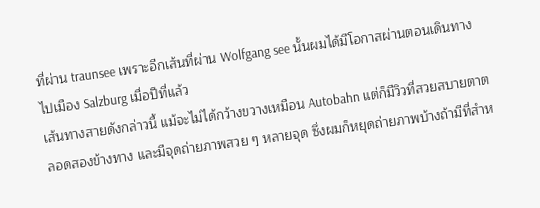ที่ผ่าน traunsee เพราะอีกเส้นที่ผ่าน Wolfgang see นั้นผมได้มีโอกาสผ่านตอนเดินทางไปเมือง Salzburg เมื่อปีที่แล้ว
เส้นทางสายดังกล่าวนี้ แม้จะไม่ได้กว้างขวางเหมือน Autobahn แต่ก็มีวิวที่สวยสบายตาตลอดสองข้างทาง และมีจุดถ่ายภาพสวย ๆ หลายจุด ซึ่งผมก็หยุดถ่ายภาพบ้างถ้ามีที่สำห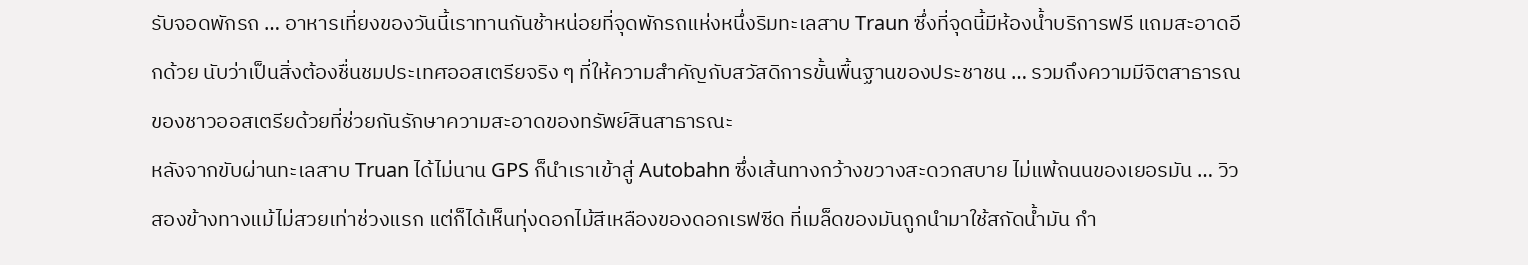รับจอดพักรถ … อาหารเที่ยงของวันนี้เราทานกันช้าหน่อยที่จุดพักรถแห่งหนึ่งริมทะเลสาบ Traun ซึ่งที่จุดนี้มีห้องน้ำบริการฟรี แถมสะอาดอีกด้วย นับว่าเป็นสิ่งต้องชื่นชมประเทศออสเตรียจริง ๆ ที่ให้ความสำคัญกับสวัสดิการขั้นพื้นฐานของประชาชน … รวมถึงความมีจิตสาธารณของชาวออสเตรียด้วยที่ช่วยกันรักษาความสะอาดของทรัพย์สินสาธารณะ
หลังจากขับผ่านทะเลสาบ Truan ได้ไม่นาน GPS ก็นำเราเข้าสู่ Autobahn ซึ่งเส้นทางกว้างขวางสะดวกสบาย ไม่แพ้ถนนของเยอรมัน … วิวสองข้างทางแม้ไม่สวยเท่าช่วงแรก แต่ก็ได้เห็นทุ่งดอกไม้สีเหลืองของดอกเรฟซีด ที่เมล็ดของมันถูกนำมาใช้สกัดน้ำมัน กำ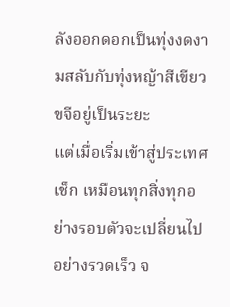ลังออกดอกเป็นทุ่งงดงามสลับกับทุ่งหญ้าสีเขียวขจีอยู่เป็นระยะ
แต่เมื่อเริ่มเข้าสู่ประเทศเช็ก เหมือนทุกสิ่งทุกอย่างรอบตัวจะเปลี่ยนไปอย่างรวดเร็ว จ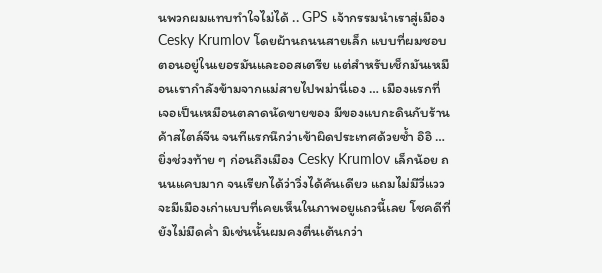นพวกผมแทบทำใจไม่ได้ .. GPS เจ้ากรรมนำเราสู่เมือง Cesky Krumlov โดยผ้านถนนสายเล็ก แบบที่ผมชอบตอนอยู่ในเยอรมันและออสเตรีย แต่สำหรับเช็กมันเหมือนเรากำลังข้ามจากแม่สายไปพม่านี่เอง … เมืองแรกที่เจอเป็นเหมือนตลาดนัดขายของ มีของแบกะดินกับร้านค้าสไตล์จีน จนทีแรกนึกว่าเข้าผิดประเทศด้วยซ้ำ อิอิ …
ยิ่งช่วงท้าย ๆ ก่อนถึงเมือง Cesky Krumlov เล็กน้อย ถนนแคบมาก จนเรียกได้ว่าวิ่งได้คันเดียว แถมไม่มีวี่แววจะมีเมืองเก่าแบบที่เคยเห็นในภาพอยูแถวนี้เลย โชคดีที่ยังไม่มืดค่ำ มิเช่นนั้นผมคงตื่นเต้นกว่า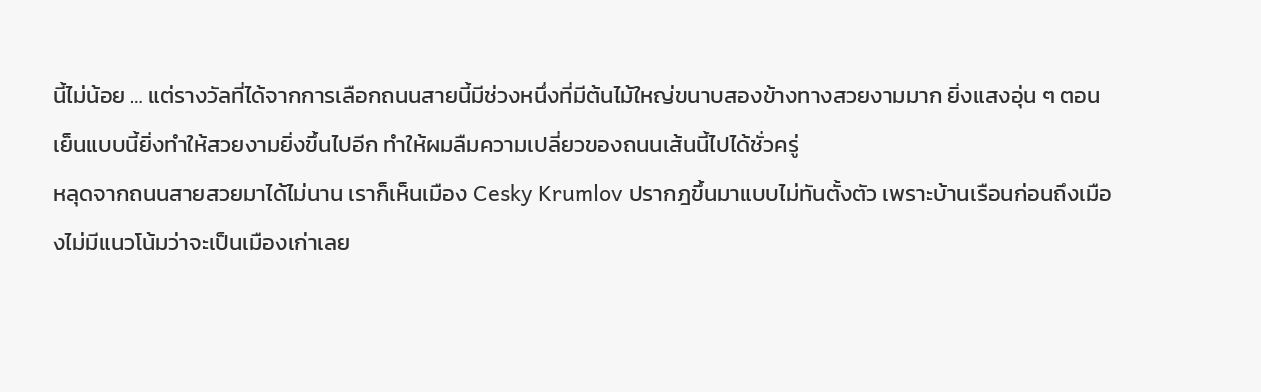นี้ไม่น้อย … แต่รางวัลที่ได้จากการเลือกถนนสายนี้มีช่วงหนึ่งที่มีต้นไม้ใหญ่ขนาบสองข้างทางสวยงามมาก ยิ่งแสงอุ่น ๆ ตอนเย็นแบบนี้ยิ่งทำให้สวยงามยิ่งขึ้นไปอีก ทำให้ผมลืมความเปลี่ยวของถนนเส้นนี้ไปได้ชั่วครู่
หลุดจากถนนสายสวยมาได้ไม่นาน เราก็เห็นเมือง Cesky Krumlov ปรากฎขึ้นมาแบบไม่ทันตั้งตัว เพราะบ้านเรือนก่อนถึงเมืองไม่มีแนวโน้มว่าจะเป็นเมืองเก่าเลย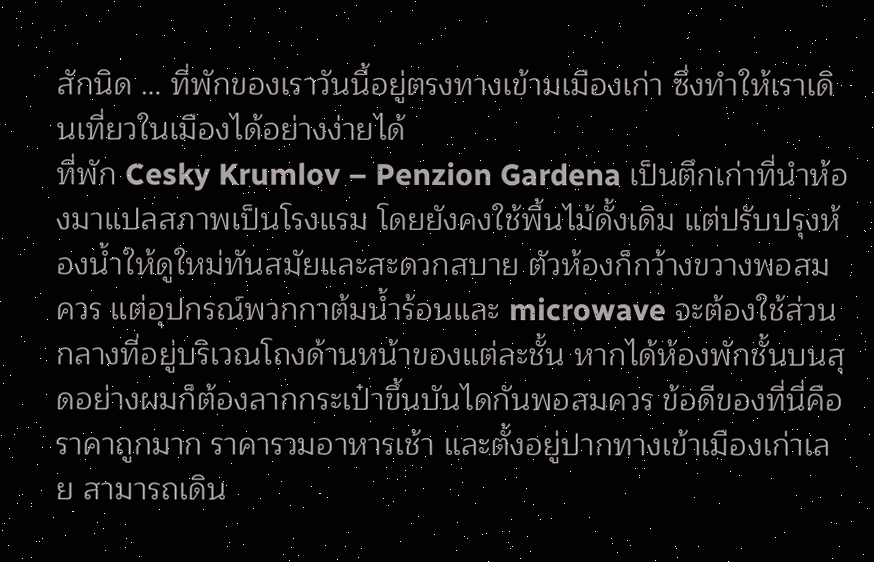สักนิด … ที่พักของเราวันนี้อยู่ตรงทางเข้ามเมืองเก่า ซึ่งทำให้เราเดินเที่ยวในเมืองได้อย่างง่ายได้
ที่พัก Cesky Krumlov – Penzion Gardena เป็นตึกเก่าที่นำห้องมาแปลสภาพเป็นโรงแรม โดยยังคงใช้พื้นไม้ดั้งเดิม แต่ปรับปรุงห้องน้ำให้ดูใหม่ทันสมัยและสะดวกสบาย ตัวห้องก็กว้างขวางพอสมควร แต่อุปกรณ์พวกกาต้มน้ำร้อนและ microwave จะต้องใช้ส่วนกลางที่อยู่บริเวณโถงด้านหน้าของแต่ละชั้น หากได้ห้องพักชั้นบนสุดอย่างผมก็ต้องลากกระเป๋าขึ้นบันไดกันพอสมควร ข้อดีของที่นี่คือราคาถูกมาก ราคารวมอาหารเช้า และตั้งอยู่ปากทางเข้าเมืองเก่าเลย สามารถเดิน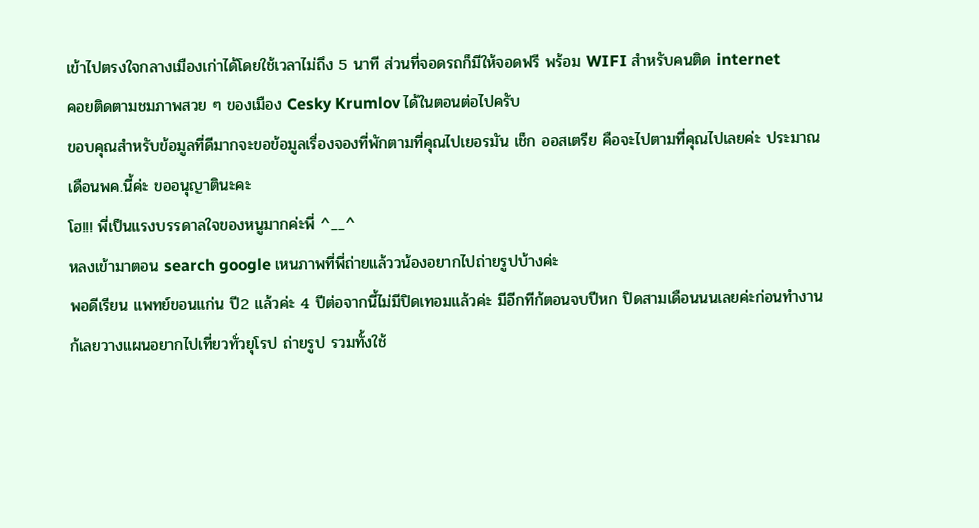เข้าไปตรงใจกลางเมืองเก่าได้โดยใช้เวลาไม่ถึง 5 นาที ส่วนที่จอดรถก็มีให้จอดฟรี พร้อม WIFI สำหรับคนติด internet
คอยติดตามชมภาพสวย ๆ ของเมือง Cesky Krumlov ได้ในตอนต่อไปครับ
ขอบคุณสำหรับข้อมูลที่ดีมากจะขอข้อมูลเรื่องจองที่พักตามที่คุณไปเยอรมัน เช็ก ออสเตรีย คือจะไปตามที่คุณไปเลยค่ะ ประมาณเดือนพค.นี้ค่ะ ขออนุญาตินะคะ
โฮ!!! พี่เป็นแรงบรรดาลใจของหนูมากค่ะพี่ ^__^
หลงเข้ามาตอน search google เหนภาพที่พี่ถ่ายแล้ววน้องอยากไปถ่ายรูปบ้างค่ะ
พอดีเรียน แพทย์ขอนแก่น ปี2 แล้วค่ะ 4 ปีต่อจากนี้ไม่มีปิดเทอมแล้วค่ะ มีอีกทีก้ตอนจบปีหก ปิดสามเดือนนนเลยค่ะก่อนทำงาน
ก้เลยวางแผนอยากไปเที่ยวทั่วยุโรป ถ่ายรูป รวมทั้งใช้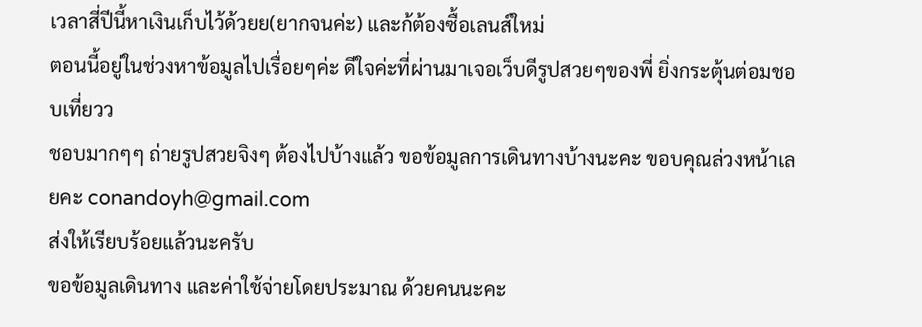เวลาสี่ปีนี้หาเงินเก็บไว้ด้วยย(ยากจนค่ะ) และก้ต้องซื้อเลนส์ใหม่
ตอนนี้อยู่ในช่วงหาข้อมูลไปเรื่อยๆค่ะ ดีใจค่ะที่ผ่านมาเจอเว็บดีรูปสวยๆของพี่ ยิ่งกระตุ้นต่อมชอบเที่ยวว
ชอบมากๆๆ ถ่ายรูปสวยจิงๆ ต้องไปบ้างแล้ว ขอข้อมูลการเดินทางบ้างนะคะ ขอบคุณล่วงหน้าเลยคะ conandoyh@gmail.com
ส่งให้เรียบร้อยแล้วนะครับ
ขอข้อมูลเดินทาง และค่าใช้จ่ายโดยประมาณ ด้วยคนนะคะ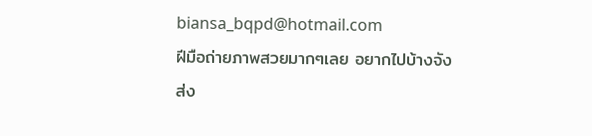biansa_bqpd@hotmail.com
ฝีมือถ่ายภาพสวยมากๆเลย อยากไปบ้างจัง
ส่ง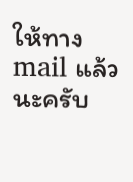ให้ทาง mail แล้วนะครับ